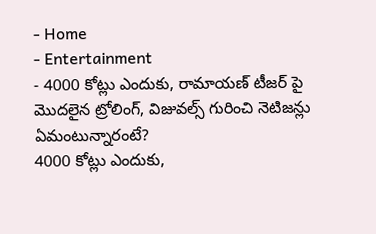- Home
- Entertainment
- 4000 కోట్లు ఎందుకు, రామాయణ్ టీజర్ పై మొదలైన ట్రోలింగ్, విజువల్స్ గురించి నెటిజన్లు ఏమంటున్నారంటే?
4000 కోట్లు ఎందుకు,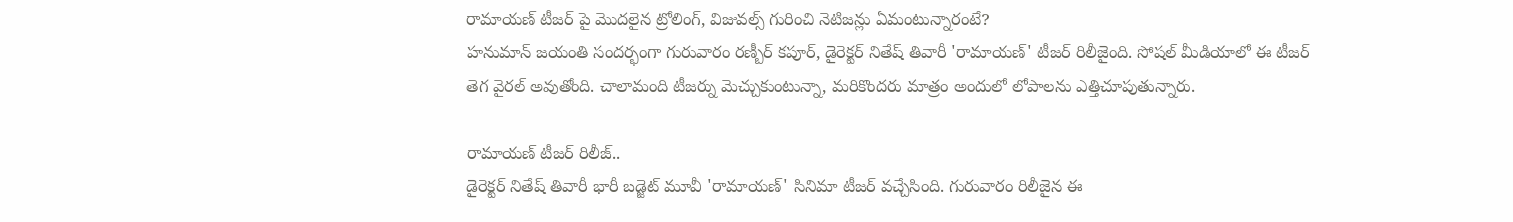రామాయణ్ టీజర్ పై మొదలైన ట్రోలింగ్, విజువల్స్ గురించి నెటిజన్లు ఏమంటున్నారంటే?
హనుమాన్ జయంతి సందర్భంగా గురువారం రణ్బీర్ కపూర్, డైరెక్టర్ నితేష్ తివారీ 'రామాయణ్' టీజర్ రిలీజైంది. సోషల్ మీడియాలో ఈ టీజర్ తెగ వైరల్ అవుతోంది. చాలామంది టీజర్ను మెచ్చుకుంటున్నా, మరికొందరు మాత్రం అందులో లోపాలను ఎత్తిచూపుతున్నారు.

రామాయణ్ టీజర్ రిలీజ్..
డైరెక్టర్ నితేష్ తివారీ భారీ బడ్జెట్ మూవీ 'రామాయణ్' సినిమా టీజర్ వచ్చేసింది. గురువారం రిలీజైన ఈ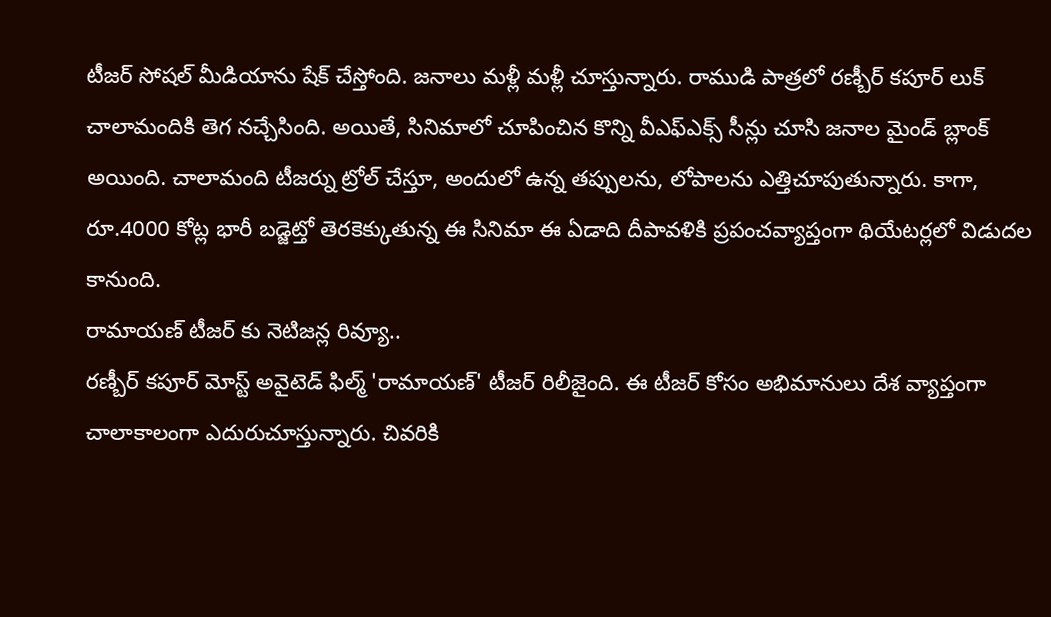టీజర్ సోషల్ మీడియాను షేక్ చేస్తోంది. జనాలు మళ్లీ మళ్లీ చూస్తున్నారు. రాముడి పాత్రలో రణ్బీర్ కపూర్ లుక్ చాలామందికి తెగ నచ్చేసింది. అయితే, సినిమాలో చూపించిన కొన్ని వీఎఫ్ఎక్స్ సీన్లు చూసి జనాల మైండ్ బ్లాంక్ అయింది. చాలామంది టీజర్ను ట్రోల్ చేస్తూ, అందులో ఉన్న తప్పులను, లోపాలను ఎత్తిచూపుతున్నారు. కాగా, రూ.4000 కోట్ల భారీ బడ్జెట్తో తెరకెక్కుతున్న ఈ సినిమా ఈ ఏడాది దీపావళికి ప్రపంచవ్యాప్తంగా థియేటర్లలో విడుదల కానుంది.
రామాయణ్ టీజర్ కు నెటిజన్ల రివ్యూ..
రణ్బీర్ కపూర్ మోస్ట్ అవైటెడ్ ఫిల్మ్ 'రామాయణ్' టీజర్ రిలీజైంది. ఈ టీజర్ కోసం అభిమానులు దేశ వ్యాప్తంగా చాలాకాలంగా ఎదురుచూస్తున్నారు. చివరికి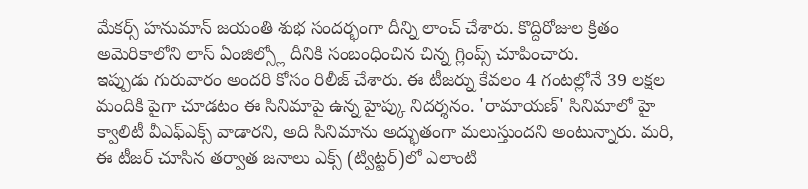మేకర్స్ హనుమాన్ జయంతి శుభ సందర్భంగా దీన్ని లాంచ్ చేశారు. కొద్దిరోజుల క్రితం అమెరికాలోని లాస్ ఏంజిల్స్లో దీనికి సంబంధించిన చిన్న గ్లింప్స్ చూపించారు.
ఇప్పుడు గురువారం అందరి కోసం రిలీజ్ చేశారు. ఈ టీజర్ను కేవలం 4 గంటల్లోనే 39 లక్షల మందికి పైగా చూడటం ఈ సినిమాపై ఉన్న హైప్కు నిదర్శనం. 'రామాయణ్' సినిమాలో హై క్వాలిటీ వీఎఫ్ఎక్స్ వాడారని, అది సినిమాను అద్భుతంగా మలుస్తుందని అంటున్నారు. మరి, ఈ టీజర్ చూసిన తర్వాత జనాలు ఎక్స్ (ట్విట్టర్)లో ఎలాంటి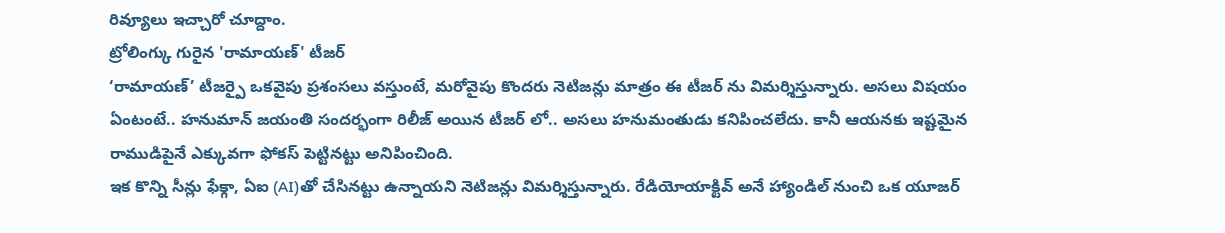రివ్యూలు ఇచ్చారో చూద్దాం.
ట్రోలింగ్కు గురైన 'రామాయణ్' టీజర్
‘రామాయణ్’ టీజర్పై ఒకవైపు ప్రశంసలు వస్తుంటే, మరోవైపు కొందరు నెటిజన్లు మాత్రం ఈ టీజర్ ను విమర్శిస్తున్నారు. అసలు విషయం ఏంటంటే.. హనుమాన్ జయంతి సందర్భంగా రిలీజ్ అయిన టీజర్ లో.. అసలు హనుమంతుడు కనిపించలేదు. కానీ ఆయనకు ఇష్టమైన రాముడిపైనే ఎక్కువగా ఫోకస్ పెట్టినట్టు అనిపించింది.
ఇక కొన్ని సీన్లు ఫేక్గా, ఏఐ (AI)తో చేసినట్టు ఉన్నాయని నెటిజన్లు విమర్శిస్తున్నారు. రేడియోయాక్టివ్ అనే హ్యాండిల్ నుంచి ఒక యూజర్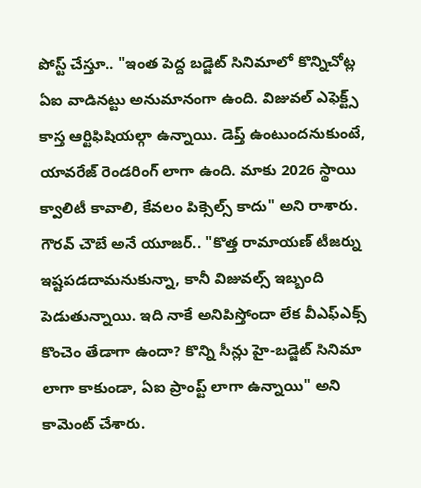పోస్ట్ చేస్తూ.. "ఇంత పెద్ద బడ్జెట్ సినిమాలో కొన్నిచోట్ల ఏఐ వాడినట్టు అనుమానంగా ఉంది. విజువల్ ఎఫెక్ట్స్ కాస్త ఆర్టిఫిషియల్గా ఉన్నాయి. డెప్త్ ఉంటుందనుకుంటే, యావరేజ్ రెండరింగ్ లాగా ఉంది. మాకు 2026 స్థాయి క్వాలిటీ కావాలి, కేవలం పిక్సెల్స్ కాదు" అని రాశారు.
గౌరవ్ చౌబే అనే యూజర్.. "కొత్త రామాయణ్ టీజర్ను ఇష్టపడదామనుకున్నా, కానీ విజువల్స్ ఇబ్బంది పెడుతున్నాయి. ఇది నాకే అనిపిస్తోందా లేక వీఎఫ్ఎక్స్ కొంచెం తేడాగా ఉందా? కొన్ని సీన్లు హై-బడ్జెట్ సినిమా లాగా కాకుండా, ఏఐ ప్రాంప్ట్ లాగా ఉన్నాయి" అని కామెంట్ చేశారు.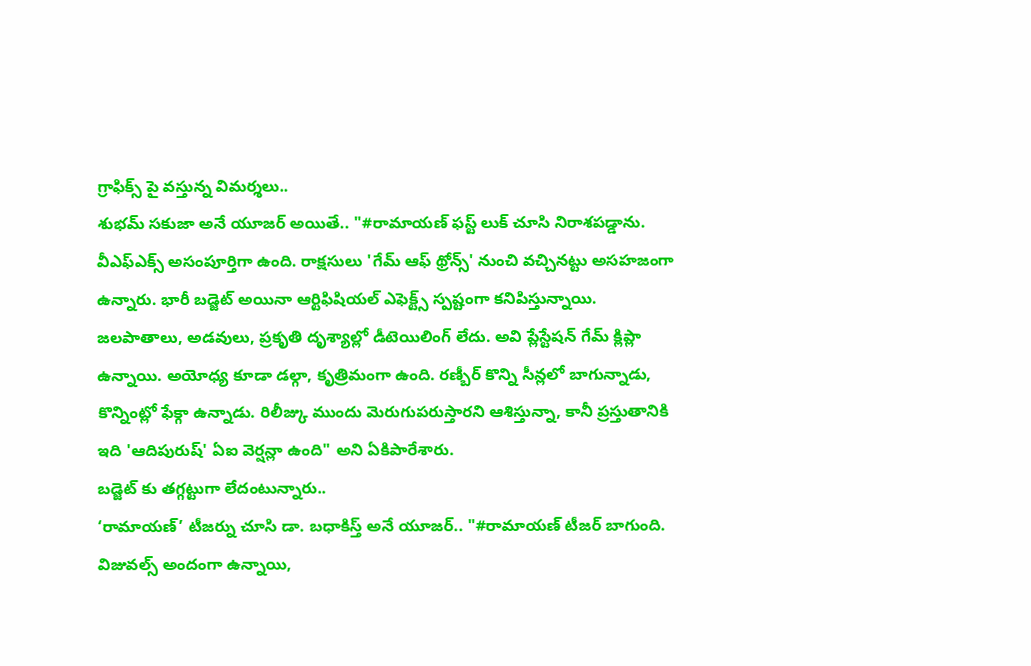గ్రాఫిక్స్ పై వస్తున్న విమర్శలు..
శుభమ్ సకుజా అనే యూజర్ అయితే.. "#రామాయణ్ ఫస్ట్ లుక్ చూసి నిరాశపడ్డాను. వీఎఫ్ఎక్స్ అసంపూర్తిగా ఉంది. రాక్షసులు 'గేమ్ ఆఫ్ థ్రోన్స్' నుంచి వచ్చినట్టు అసహజంగా ఉన్నారు. భారీ బడ్జెట్ అయినా ఆర్టిఫిషియల్ ఎఫెక్ట్స్ స్పష్టంగా కనిపిస్తున్నాయి. జలపాతాలు, అడవులు, ప్రకృతి దృశ్యాల్లో డీటెయిలింగ్ లేదు. అవి ప్లేస్టేషన్ గేమ్ క్లిప్లా ఉన్నాయి. అయోధ్య కూడా డల్గా, కృత్రిమంగా ఉంది. రణ్బీర్ కొన్ని సీన్లలో బాగున్నాడు, కొన్నింట్లో ఫేక్గా ఉన్నాడు. రిలీజ్కు ముందు మెరుగుపరుస్తారని ఆశిస్తున్నా, కానీ ప్రస్తుతానికి ఇది 'ఆదిపురుష్' ఏఐ వెర్షన్లా ఉంది" అని ఏకిపారేశారు.
బడ్జెట్ కు తగ్గట్టుగా లేదంటున్నారు..
‘రామాయణ్’ టీజర్ను చూసి డా. బధాకిస్త్ అనే యూజర్.. "#రామాయణ్ టీజర్ బాగుంది. విజువల్స్ అందంగా ఉన్నాయి,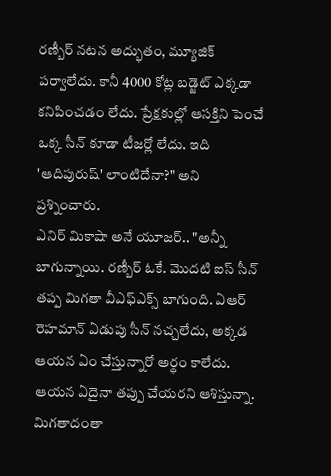రణ్బీర్ నటన అద్భుతం, మ్యూజిక్ పర్వాలేదు. కానీ 4000 కోట్ల బడ్జెట్ ఎక్కడా కనిపించడం లేదు. ప్రేక్షకుల్లో ఆసక్తిని పెంచే ఒక్క సీన్ కూడా టీజర్లో లేదు. ఇది 'ఆదిపురుష్' లాంటిదేనా?" అని ప్రశ్నించారు.
ఎనిర్ మికాషా అనే యూజర్.. "అన్నీ బాగున్నాయి. రణ్బీర్ ఓకే. మొదటి ఐస్ సీన్ తప్ప మిగతా వీఎఫ్ఎక్స్ బాగుంది. ఏఆర్ రెహమాన్ ఏడుపు సీన్ నచ్చలేదు, అక్కడ ఆయన ఏం చేస్తున్నారో అర్థం కాలేదు. ఆయన ఏదైనా తప్పు చేయరని ఆశిస్తున్నా. మిగతాదంతా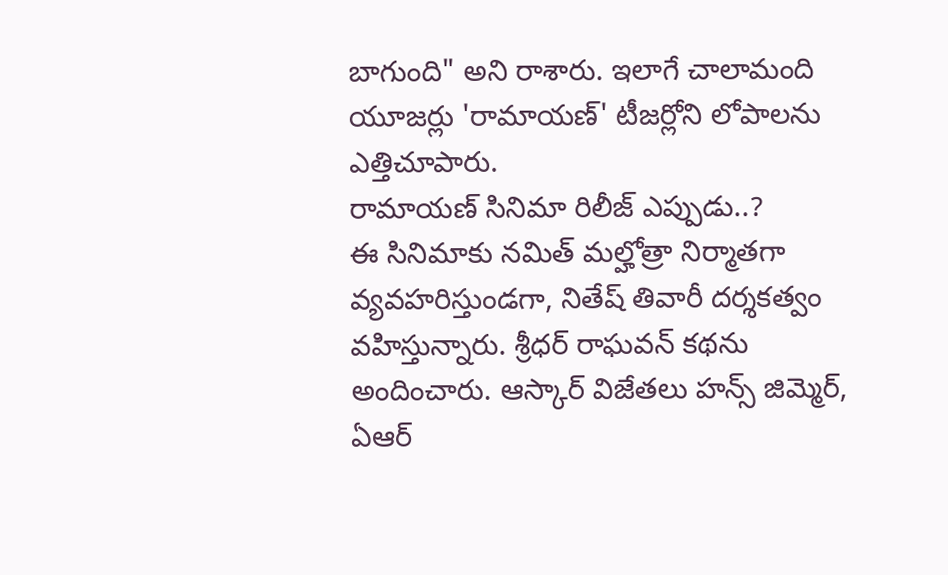బాగుంది" అని రాశారు. ఇలాగే చాలామంది యూజర్లు 'రామాయణ్' టీజర్లోని లోపాలను ఎత్తిచూపారు.
రామాయణ్ సినిమా రిలీజ్ ఎప్పుడు..?
ఈ సినిమాకు నమిత్ మల్హోత్రా నిర్మాతగా వ్యవహరిస్తుండగా, నితేష్ తివారీ దర్శకత్వం వహిస్తున్నారు. శ్రీధర్ రాఘవన్ కథను అందించారు. ఆస్కార్ విజేతలు హన్స్ జిమ్మెర్, ఏఆర్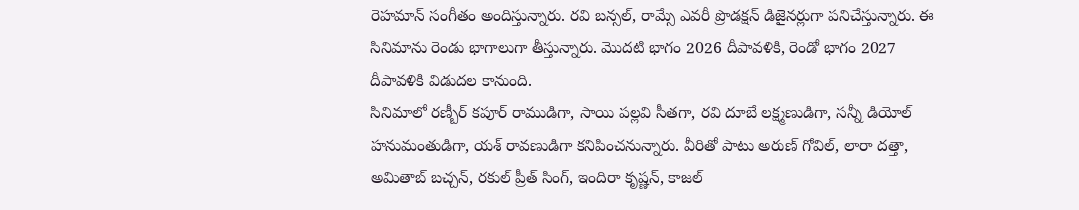రెహమాన్ సంగీతం అందిస్తున్నారు. రవి బన్సల్, రామ్సే ఎవరీ ప్రొడక్షన్ డిజైనర్లుగా పనిచేస్తున్నారు. ఈ సినిమాను రెండు భాగాలుగా తీస్తున్నారు. మొదటి భాగం 2026 దీపావళికి, రెండో భాగం 2027 దీపావళికి విడుదల కానుంది.
సినిమాలో రణ్బీర్ కపూర్ రాముడిగా, సాయి పల్లవి సీతగా, రవి దూబే లక్ష్మణుడిగా, సన్నీ డియోల్ హనుమంతుడిగా, యశ్ రావణుడిగా కనిపించనున్నారు. వీరితో పాటు అరుణ్ గోవిల్, లారా దత్తా, అమితాబ్ బచ్చన్, రకుల్ ప్రీత్ సింగ్, ఇందిరా కృష్ణన్, కాజల్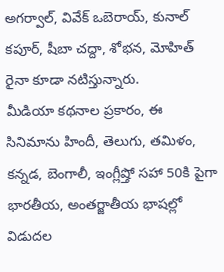అగర్వాల్, వివేక్ ఒబెరాయ్, కునాల్ కపూర్, షీబా చద్దా, శోభన, మోహిత్ రైనా కూడా నటిస్తున్నారు.
మీడియా కథనాల ప్రకారం, ఈ సినిమాను హిందీ, తెలుగు, తమిళం, కన్నడ, బెంగాలీ, ఇంగ్లీష్తో సహా 50కి పైగా భారతీయ, అంతర్జాతీయ భాషల్లో విడుదల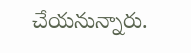చేయనున్నారు.